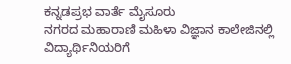ಕನ್ನಡಪ್ರಭ ವಾರ್ತೆ ಮೈಸೂರು
ನಗರದ ಮಹಾರಾಣಿ ಮಹಿಳಾ ವಿಜ್ಞಾನ ಕಾಲೇಜಿನಲ್ಲಿ ವಿದ್ಯಾರ್ಥಿನಿಯರಿಗೆ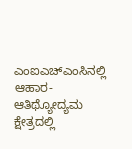ಎಂಐಎಚ್ಎಂಸಿನಲ್ಲಿ ಆಹಾರ- ಆತಿಥ್ಯೋದ್ಯಮ ಕ್ಷೇತ್ರದಲ್ಲಿ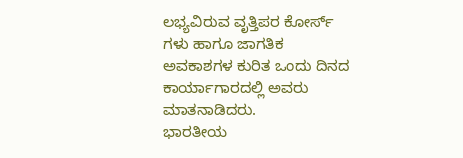ಲಭ್ಯವಿರುವ ವೃತ್ತಿಪರ ಕೋರ್ಸ್ ಗಳು ಹಾಗೂ ಜಾಗತಿಕ ಅವಕಾಶಗಳ ಕುರಿತ ಒಂದು ದಿನದ ಕಾರ್ಯಾಗಾರದಲ್ಲಿ ಅವರು ಮಾತನಾಡಿದರು.
ಭಾರತೀಯ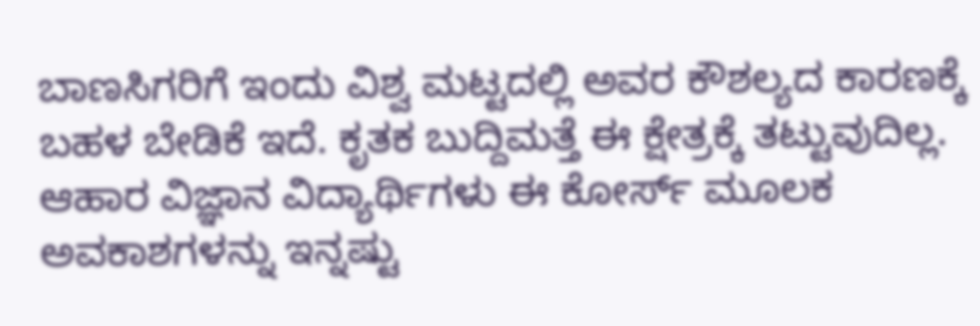ಬಾಣಸಿಗರಿಗೆ ಇಂದು ವಿಶ್ವ ಮಟ್ಟದಲ್ಲಿ ಅವರ ಕೌಶಲ್ಯದ ಕಾರಣಕ್ಕೆ ಬಹಳ ಬೇಡಿಕೆ ಇದೆ. ಕೃತಕ ಬುದ್ದಿಮತ್ತೆ ಈ ಕ್ಷೇತ್ರಕ್ಕೆ ತಟ್ಟುವುದಿಲ್ಲ. ಆಹಾರ ವಿಜ್ಞಾನ ವಿದ್ಯಾರ್ಥಿಗಳು ಈ ಕೋರ್ಸ್ ಮೂಲಕ ಅವಕಾಶಗಳನ್ನು ಇನ್ನಷ್ಟು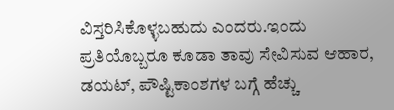ವಿಸ್ತರಿಸಿಕೊಳ್ಳಬಹುದು ಎಂದರು.ಇಂದು ಪ್ರತಿಯೊಬ್ಬರೂ ಕೂಡಾ ತಾವು ಸೇವಿಸುವ ಆಹಾರ, ಡಯಟ್, ಪೌಷ್ಟಿಕಾಂಶಗಳ ಬಗ್ಗೆ ಹೆಚ್ಚು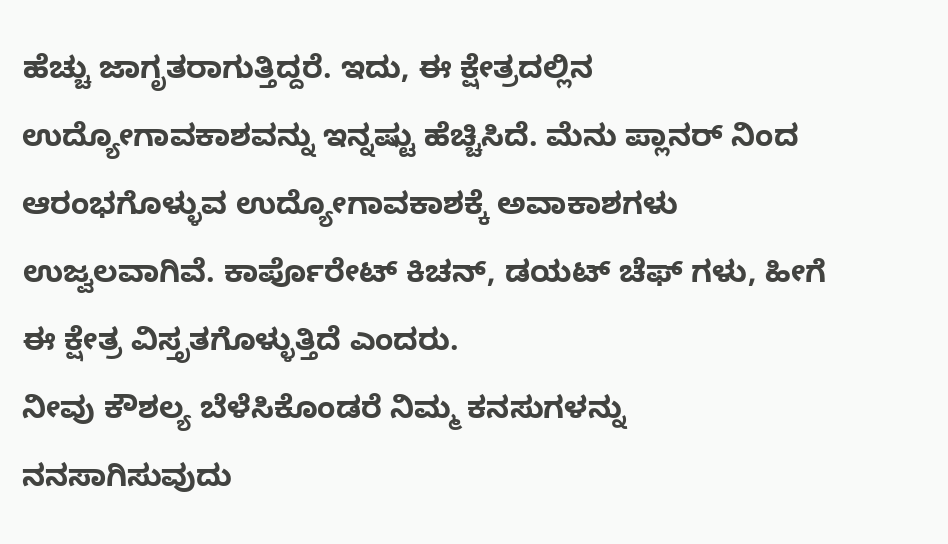ಹೆಚ್ಚು ಜಾಗೃತರಾಗುತ್ತಿದ್ದರೆ. ಇದು, ಈ ಕ್ಷೇತ್ರದಲ್ಲಿನ ಉದ್ಯೋಗಾವಕಾಶವನ್ನು ಇನ್ನಷ್ಟು ಹೆಚ್ಚಿಸಿದೆ. ಮೆನು ಪ್ಲಾನರ್ ನಿಂದ ಆರಂಭಗೊಳ್ಳುವ ಉದ್ಯೋಗಾವಕಾಶಕ್ಕೆ ಅವಾಕಾಶಗಳು ಉಜ್ವಲವಾಗಿವೆ. ಕಾರ್ಪೊರೇಟ್ ಕಿಚನ್, ಡಯಟ್ ಚೆಫ್ ಗಳು, ಹೀಗೆ ಈ ಕ್ಷೇತ್ರ ವಿಸ್ತೃತಗೊಳ್ಳುತ್ತಿದೆ ಎಂದರು.
ನೀವು ಕೌಶಲ್ಯ ಬೆಳೆಸಿಕೊಂಡರೆ ನಿಮ್ಮ ಕನಸುಗಳನ್ನು ನನಸಾಗಿಸುವುದು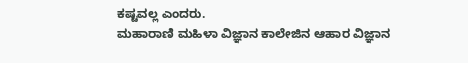ಕಷ್ಟವಲ್ಲ ಎಂದರು.
ಮಹಾರಾಣಿ ಮಹಿಳಾ ವಿಜ್ಞಾನ ಕಾಲೇಜಿನ ಆಹಾರ ವಿಜ್ಞಾನ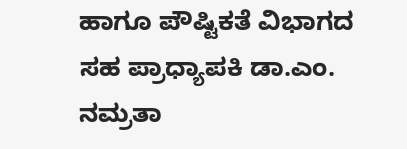ಹಾಗೂ ಪೌಷ್ಟಿಕತೆ ವಿಭಾಗದ ಸಹ ಪ್ರಾಧ್ಯಾಪಕಿ ಡಾ.ಎಂ. ನಮ್ರತಾ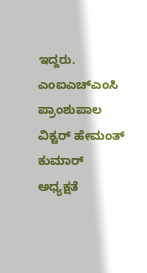ಇದ್ದರು. ಎಂಐಎಚ್ಎಂಸಿ ಪ್ರಾಂಶುಪಾಲ ವಿಕ್ಟರ್ ಹೇಮಂತ್ ಕುಮಾರ್ ಅಧ್ಯಕ್ಷತೆ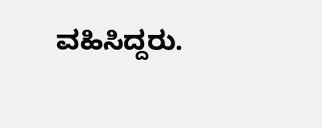ವಹಿಸಿದ್ದರು.